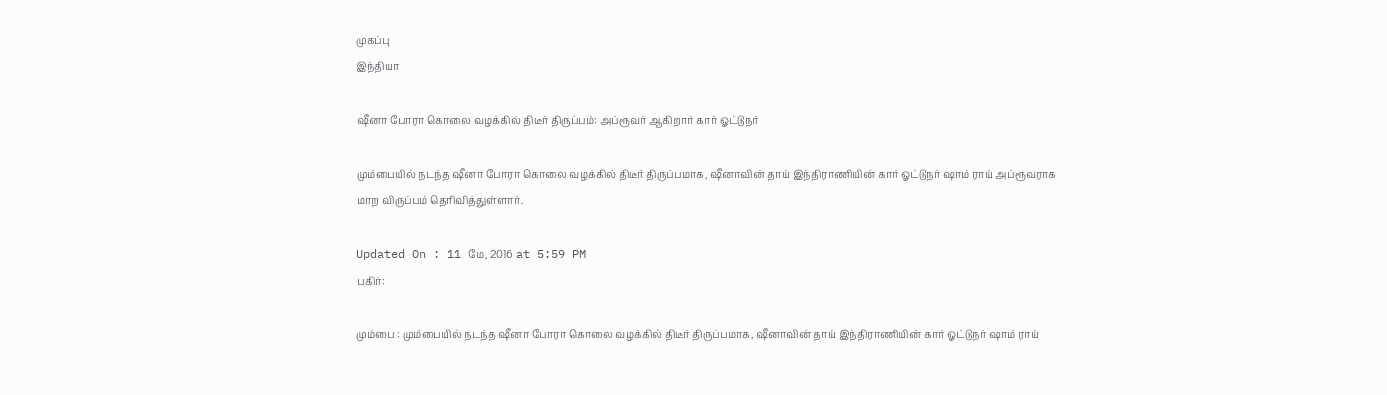முகப்பு
இந்தியா

ஷீனா போரா கொலை வழக்கில் திடீர் திருப்பம்: அப்ரூவர் ஆகிறார் கார் ஓட்டுநர்

மும்பையில் நடந்த ஷீனா போரா கொலை வழக்கில் திடீர் திருப்பமாக, ஷீனாவின் தாய் இந்திராணியின் கார் ஓட்டுநர் ஷாம் ராய் அப்ரூவராக மாற விருப்பம் தெரிவித்துள்ளார்.

Updated On : 11 மே, 2016 at 5:59 PM
பகிர்:

மும்பை : மும்பையில் நடந்த ஷீனா போரா கொலை வழக்கில் திடீர் திருப்பமாக, ஷீனாவின் தாய் இந்திராணியின் கார் ஓட்டுநர் ஷாம் ராய்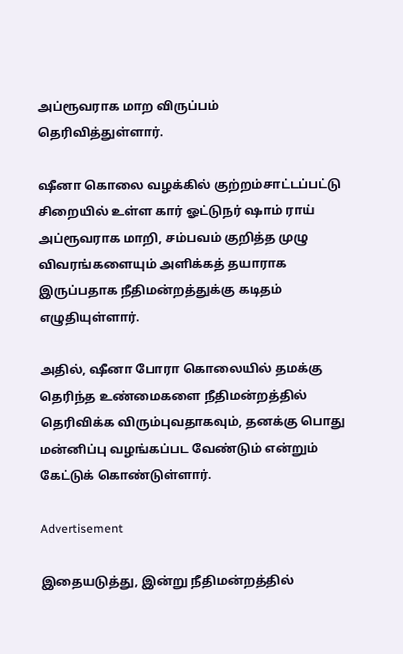அப்ரூவராக மாற விருப்பம் தெரிவித்துள்ளார்.

ஷீனா கொலை வழக்கில் குற்றம்சாட்டப்பட்டு சிறையில் உள்ள கார் ஓட்டுநர் ஷாம் ராய் அப்ரூவராக மாறி, சம்பவம் குறித்த முழு விவரங்களையும் அளிக்கத் தயாராக இருப்பதாக நீதிமன்றத்துக்கு கடிதம் எழுதியுள்ளார்.

அதில், ஷீனா போரா கொலையில் தமக்கு தெரிந்த உண்மைகளை நீதிமன்றத்தில் தெரிவிக்க விரும்புவதாகவும், தனக்கு பொது மன்னிப்பு வழங்கப்பட வேண்டும் என்றும் கேட்டுக் கொண்டுள்ளார்.

Advertisement

இதையடுத்து, இன்று நீதிமன்றத்தில்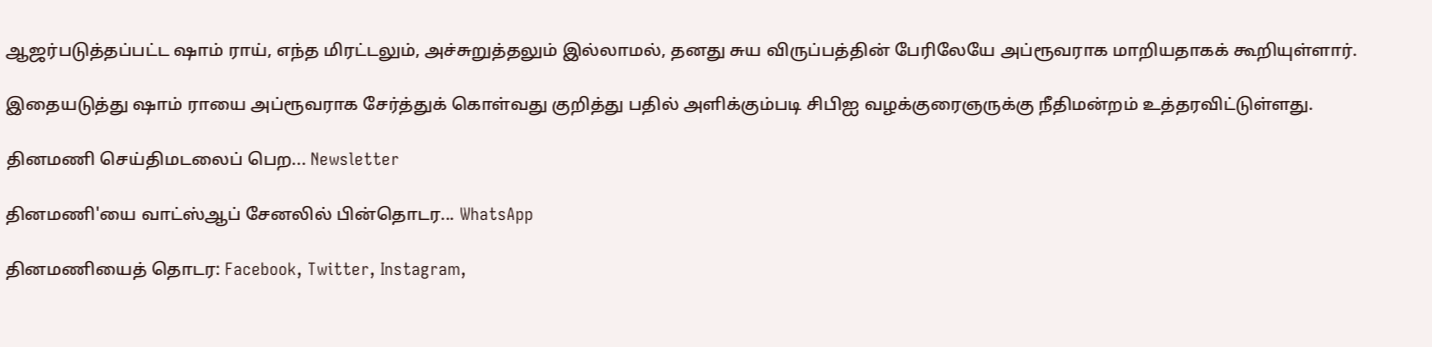ஆஜர்படுத்தப்பட்ட ஷாம் ராய், எந்த மிரட்டலும், அச்சுறுத்தலும் இல்லாமல், தனது சுய விருப்பத்தின் பேரிலேயே அப்ரூவராக மாறியதாகக் கூறியுள்ளார்.

இதையடுத்து ஷாம் ராயை அப்ரூவராக சேர்த்துக் கொள்வது குறித்து பதில் அளிக்கும்படி சிபிஐ வழக்குரைஞருக்கு நீதிமன்றம் உத்தரவிட்டுள்ளது.

தினமணி செய்திமடலைப் பெற... Newsletter

தினமணி'யை வாட்ஸ்ஆப் சேனலில் பின்தொடர... WhatsApp

தினமணியைத் தொடர: Facebook, Twitter, Instagram,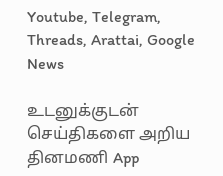Youtube, Telegram, Threads, Arattai, Google News

உடனுக்குடன் செய்திகளை அறிய தினமணி App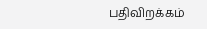பதிவிறக்கம்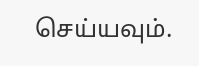செய்யவும்.